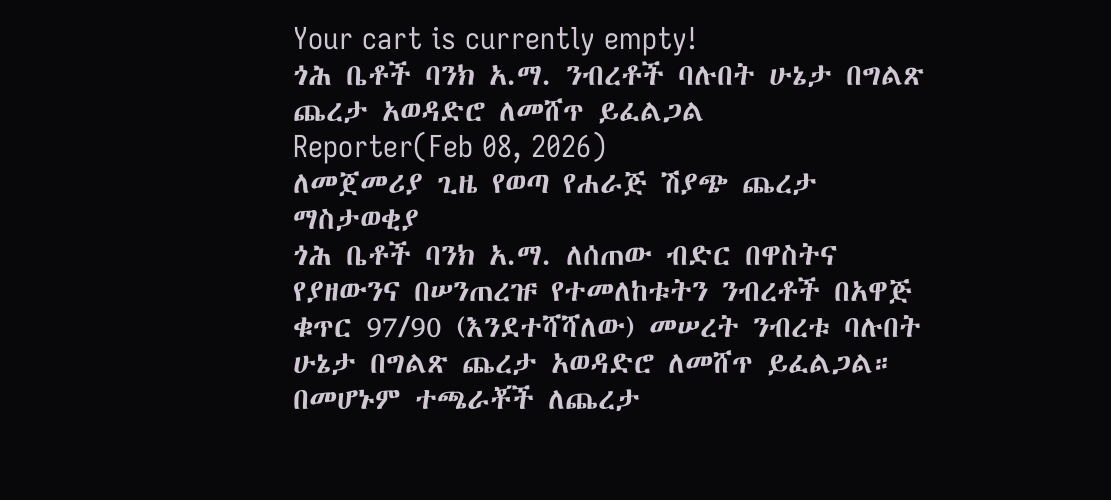Your cart is currently empty!
ጎሕ ቤቶች ባንክ አ.ማ. ንብረቶች ባሉበት ሁኔታ በግልጽ ጨረታ አወዳድሮ ለመሸጥ ይፈልጋል
Reporter(Feb 08, 2026)
ለመጀመሪያ ጊዜ የወጣ የሐራጅ ሽያጭ ጨረታ ማስታወቂያ
ጎሕ ቤቶች ባንክ አ.ማ. ለሰጠው ብድር በዋስትና የያዘውንና በሠንጠረዡ የተመለከቱትን ንብረቶች በአዋጅ ቁጥር 97/90 (እንደተሻሻለው) መሠረት ንብረቱ ባሉበት ሁኔታ በግልጽ ጨረታ አወዳድሮ ለመሸጥ ይፈልጋል።
በመሆኑም ተጫራቾች ለጨረታ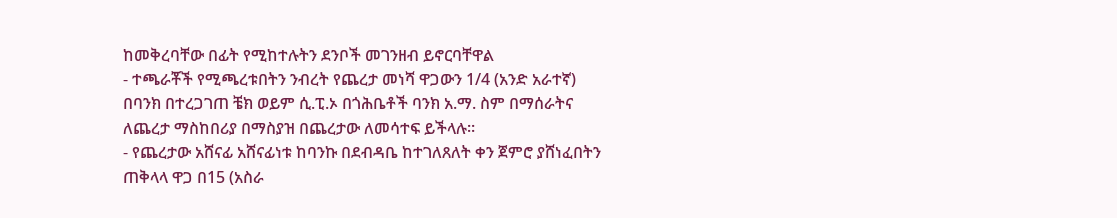ከመቅረባቸው በፊት የሚከተሉትን ደንቦች መገንዘብ ይኖርባቸዋል
- ተጫራቾች የሚጫረቱበትን ንብረት የጨረታ መነሻ ዋጋውን 1/4 (አንድ አራተኛ) በባንክ በተረጋገጠ ቼክ ወይም ሲ.ፒ.ኦ በጎሕቤቶች ባንክ አ.ማ. ስም በማሰራትና ለጨረታ ማስከበሪያ በማስያዝ በጨረታው ለመሳተፍ ይችላሉ።
- የጨረታው አሸናፊ አሸናፊነቱ ከባንኩ በደብዳቤ ከተገለጸለት ቀን ጀምሮ ያሸነፈበትን ጠቅላላ ዋጋ በ15 (አስራ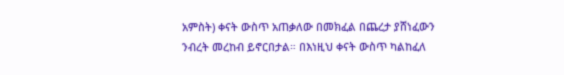አምስት) ቀናት ውስጥ አጠቃለው በመክፈል በጨረታ ያሸነፈውን ንብረት መረከብ ይኖርበታል። በእነዚህ ቀናት ውስጥ ካልከፈለ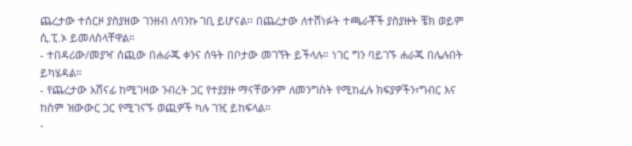ጨረታው ተሰርዞ ያስያዘው ገንዘብ ለባንኩ ገቢ ይሆናል፡፡ በጨረታው ለተሸነፉት ተጫራቾች ያስያዙት ቼክ ወይም ሲ.ፒ.ኦ ይመለስላቸዋል።
- ተበዳሪው/መያዣ ሰጪው በሐራጁ ቀንና ሰዓት በቦታው መገኘት ይችላሉ። ነገር ግን ባይገኙ ሐራጁ በሌሉበት ይካሄዳል።
- የጨረታው አሸናፊ ከሚገዛው ንብረት ጋር የተያያዙ ማናቸውንም ለመንግስት የሚከፈሉ ክፍያዎችን፣ግብር እና ከስም ዝውውር ጋር የሚገናኙ ወጪዎች ካሉ ገዢ ይከፍላል።
-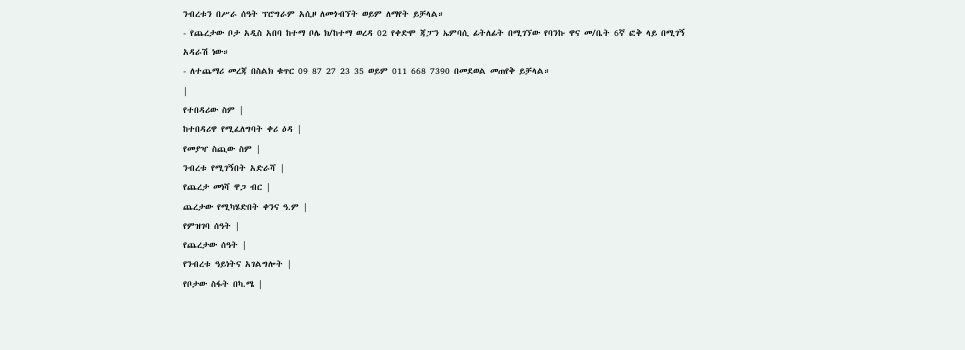ንብረቱን በሥራ ሰዓት ፕሮግራም አሲዞ ለመጎብኘት ወይም ለማየት ይቻላል።
- የጨረታው ቦታ አዲስ አበባ ከተማ ቦሌ ክ/ከተማ ወረዳ 02 የቀድሞ ጃፓን ኤምባሲ ፊትለፊት በሚገኘው የባንኩ ዋና መ/ቤት 6ኛ ፎቅ ላይ በሚገኝ አዳራሽ ነው።
- ለተጨማሪ መረጃ በስልክ ቁጥር 09 87 27 23 35 ወይም 011 668 7390 በመደወል መጠየቅ ይቻላል።
|
የተበዳሪው ስም |
ከተበዳሪዋ የሚፈለግባት ቀሪ ዕዳ |
የመያዣ ስጪው ስም |
ንብረቱ የሚገኝበት አድራሻ |
የጨረታ መነሻ ዋጋ ብር |
ጨረታው የሚካሄድበት ቀንና ዓ.ም |
የምዝገባ ሰዓት |
የጨረታው ሰዓት |
የንብረቱ ዓይነትና አገልግሎት |
የቦታው ስፋት በካ.ሜ |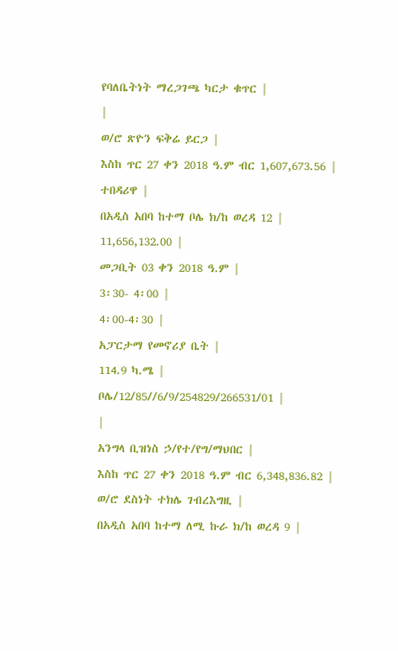የባለቤትነት ማረጋገጫ ካርታ ቁጥር |
|
ወ/ሮ ጽዮን ፍቅሬ ይርጋ |
እስከ ጥር 27 ቀን 2018 ዓ.ም ብር 1,607,673.56 |
ተበዳሪዋ |
በአዲስ አበባ ከተማ ቦሌ ክ/ከ ወረዳ 12 |
11,656,132.00 |
መጋቢት 03 ቀን 2018 ዓ.ም |
3፡30- 4፡00 |
4፡00-4፡30 |
አፓርታማ የመኖሪያ ቤት |
114.9 ካ.ሜ |
ቦሌ/12/85//6/9/254829/266531/01 |
|
አንግላ ቢዝነስ ኃ/የተ/የግ/ማህበር |
እስከ ጥር 27 ቀን 2018 ዓ.ም ብር 6,348,836.82 |
ወ/ሮ ደስነት ተክሌ ገብረእግዚ |
በአዲስ አበባ ከተማ ለሚ ኩራ ክ/ከ ወረዳ 9 |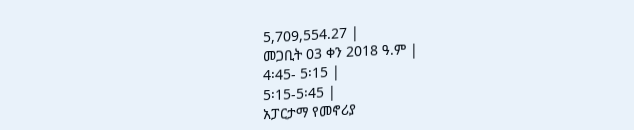5,709,554.27 |
መጋቢት 03 ቀን 2018 ዓ.ም |
4፡45- 5፡15 |
5፡15-5፡45 |
አፓርታማ የመኖሪያ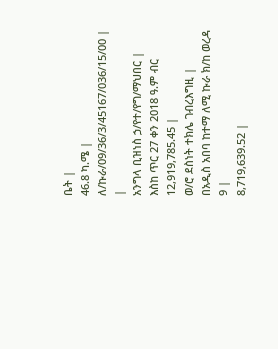ቤት |
46.8 ካ.ሜ |
ለ/ኩራ/09/36/3/45167/036/15/00 |
|
አንግላ ቢዝነስ ኃ/የተ/የግ/ማህበር |
እስከ ጥር 27 ቀን 2018 ዓ.ም ብር 12,919,785.45 |
ወ/ሮ ደስነት ተክሌ ገብረእግዚ |
በአዲስ አበባ ከተማ ለሚ ኩራ ክ/ከ ወረዳ 9 |
8,719,639.52 |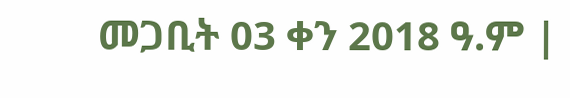መጋቢት 03 ቀን 2018 ዓ.ም |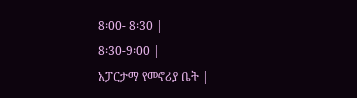8፡00- 8፡30 |
8፡30-9፡00 |
አፓርታማ የመኖሪያ ቤት |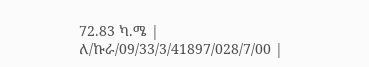72.83 ካ.ሜ |
ለ/ኩራ/09/33/3/41897/028/7/00 |